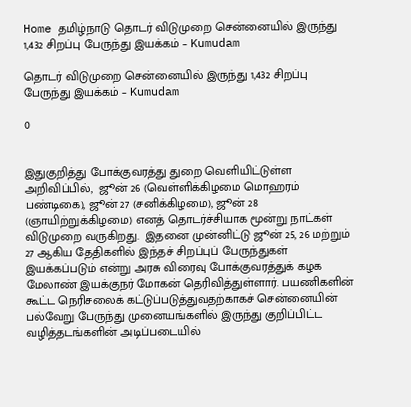Home தமிழ்நாடு தொடர் விடுமுறை சென்னையில் இருந்து 1,432 சிறப்பு பேருந்து இயக்கம் – Kumudam

தொடர் விடுமுறை சென்னையில் இருந்து 1,432 சிறப்பு பேருந்து இயக்கம் – Kumudam

0


இதுகுறித்து போக்குவரத்து துறை வெளியிட்டுள்ள அறிவிப்பில்,  ஜூன் 26 (வெள்ளிக்கிழமை மொஹரம் பண்டிகை), ஜூன் 27 (சனிக்கிழமை), ஜூன் 28 (ஞாயிற்றுக்கிழமை) எனத் தொடர்ச்சியாக மூன்று நாட்கள் விடுமுறை வருகிறது.  இதனை முன்னிட்டு ஜூன் 25, 26 மற்றும் 27 ஆகிய தேதிகளில் இந்தச் சிறப்புப் பேருந்துகள் இயக்கப்படும் என்று அரசு விரைவு போக்குவரத்துக் கழக மேலாண் இயக்குநர் மோகன் தெரிவித்துள்ளார். பயணிகளின் கூட்ட நெரிசலைக் கட்டுப்படுத்துவதற்காகச் சென்னையின் பல்வேறு பேருந்து முனையங்களில் இருந்து குறிப்பிட்ட வழித்தடங்களின் அடிப்படையில்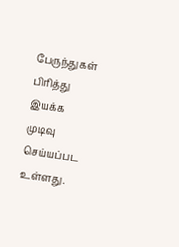பேருந்துகள் பிரித்து இயக்க முடிவு செய்யப்பட உள்ளது.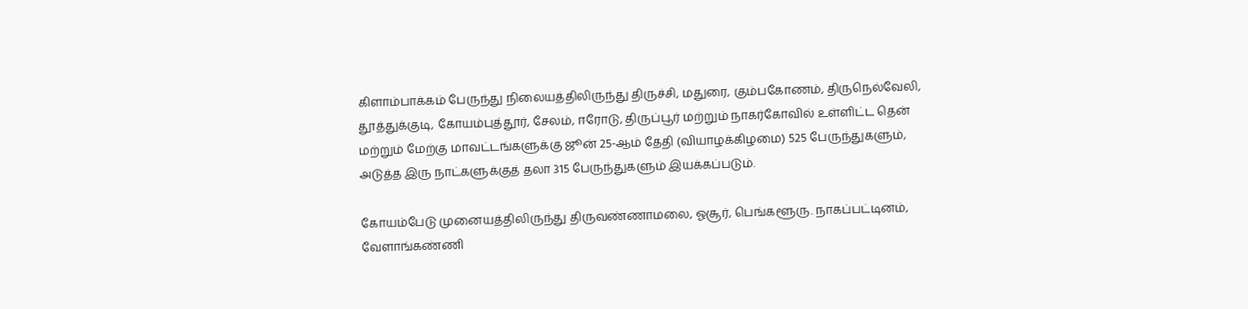கிளாம்பாக்கம் பேருந்து நிலையத்திலிருந்து திருச்சி, மதுரை, கும்பகோணம், திருநெல்வேலி, தூத்துக்குடி, கோயம்புத்தூர், சேலம், ஈரோடு, திருப்பூர் மற்றும் நாகர்கோவில் உள்ளிட்ட தென் மற்றும் மேற்கு மாவட்டங்களுக்கு ஜூன் 25-ஆம் தேதி (வியாழக்கிழமை) 525 பேருந்துகளும், அடுத்த இரு நாட்களுக்குத் தலா 315 பேருந்துகளும் இயக்கப்படும்.

கோயம்பேடு முனையத்திலிருந்து திருவண்ணாமலை, ஓசூர், பெங்களூரு. நாகப்பட்டினம், வேளாங்கண்ணி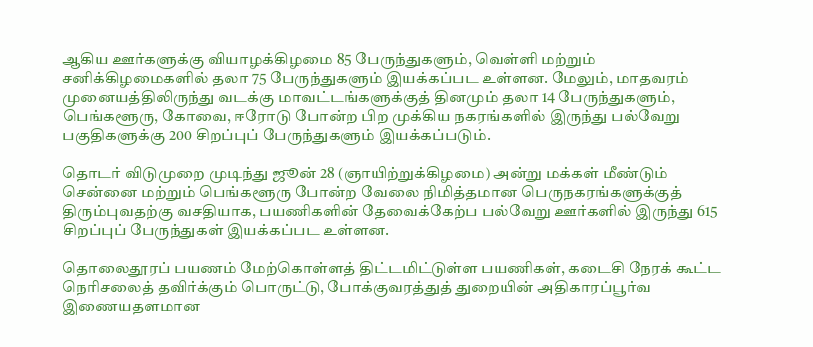ஆகிய ஊர்களுக்கு வியாழக்கிழமை 85 பேருந்துகளும், வெள்ளி மற்றும் சனிக்கிழமைகளில் தலா 75 பேருந்துகளும் இயக்கப்பட உள்ளன. மேலும், மாதவரம் முனையத்திலிருந்து வடக்கு மாவட்டங்களுக்குத் தினமும் தலா 14 பேருந்துகளும், பெங்களூரு, கோவை, ஈரோடு போன்ற பிற முக்கிய நகரங்களில் இருந்து பல்வேறு பகுதிகளுக்கு 200 சிறப்புப் பேருந்துகளும் இயக்கப்படும்.

தொடர் விடுமுறை முடிந்து ஜூன் 28 (ஞாயிற்றுக்கிழமை) அன்று மக்கள் மீண்டும் சென்னை மற்றும் பெங்களூரு போன்ற வேலை நிமித்தமான பெருநகரங்களுக்குத் திரும்புவதற்கு வசதியாக, பயணிகளின் தேவைக்கேற்ப பல்வேறு ஊர்களில் இருந்து 615 சிறப்புப் பேருந்துகள் இயக்கப்பட உள்ளன.

தொலைதூரப் பயணம் மேற்கொள்ளத் திட்டமிட்டுள்ள பயணிகள், கடைசி நேரக் கூட்ட நெரிசலைத் தவிர்க்கும் பொருட்டு, போக்குவரத்துத் துறையின் அதிகாரப்பூர்வ இணையதளமான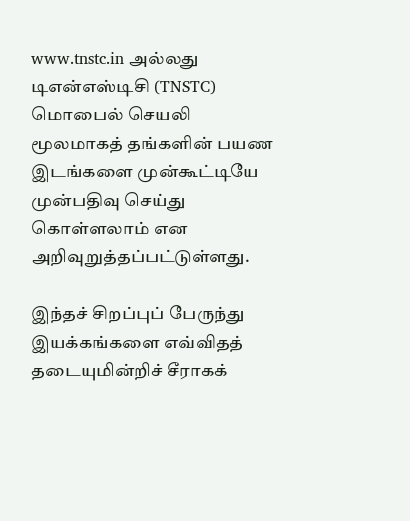www.tnstc.in அல்லது டிஎன்எஸ்டிசி (TNSTC) மொபைல் செயலி மூலமாகத் தங்களின் பயண இடங்களை முன்கூட்டியே முன்பதிவு செய்து கொள்ளலாம் என அறிவுறுத்தப்பட்டுள்ளது.

இந்தச் சிறப்புப் பேருந்து இயக்கங்களை எவ்விதத் தடையுமின்றிச் சீராகக்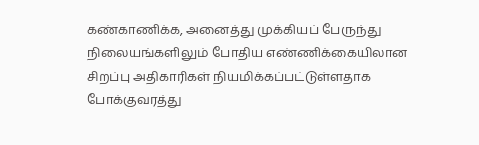கண்காணிக்க, அனைத்து முக்கியப் பேருந்து நிலையங்களிலும் போதிய எண்ணிக்கையிலான சிறப்பு அதிகாரிகள் நியமிக்கப்பட்டுள்ளதாக போக்குவரத்து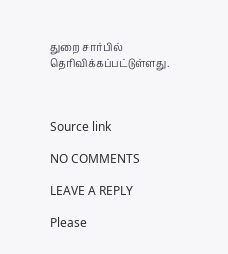துறை சார்பில் தெரிவிக்கப்பட்டுள்ளது.



Source link

NO COMMENTS

LEAVE A REPLY

Please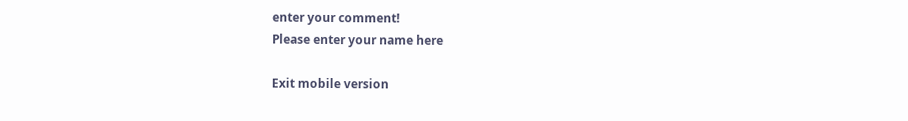enter your comment!
Please enter your name here

Exit mobile version